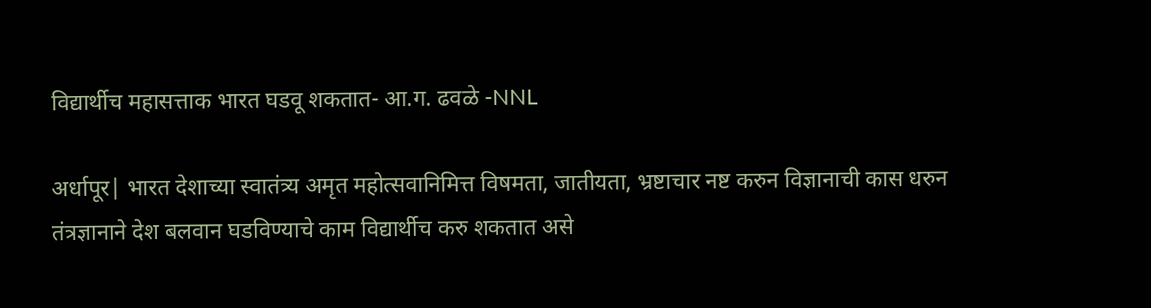विद्यार्थीच महासत्ताक भारत घडवू शकतात- आ.ग. ढवळे -NNL

अर्धापूर| भारत देशाच्या स्वातंत्र्य अमृत महोत्सवानिमित्त विषमता, जातीयता, भ्रष्टाचार नष्ट करुन विज्ञानाची कास धरुन तंत्रज्ञानाने देश बलवान घडविण्याचे काम विद्यार्थीच करु शकतात असे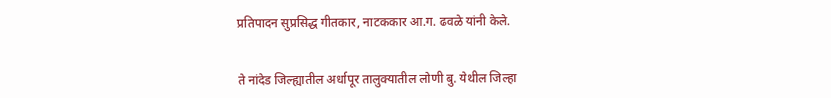प्रतिपादन सुप्रसिद्ध गीतकार, नाटककार आ.ग. ढवळे यांनी केले.


ते नांदेड जिल्ह्यातील अर्धापूर तालुक्यातील लोणी बु. येथील जिल्हा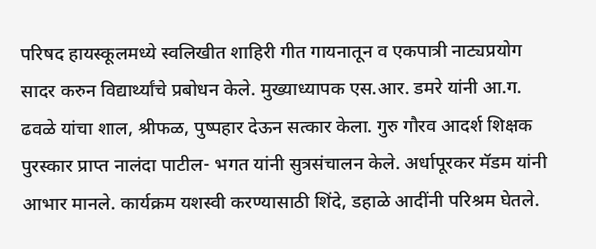परिषद हायस्कूलमध्ये स्वलिखीत शाहिरी गीत गायनातून व एकपात्री नाट्यप्रयोग सादर करुन विद्यार्थ्यांचे प्रबोधन केले. मुख्याध्यापक एस.आर. डमरे यांनी आ.ग. ढवळे यांचा शाल, श्रीफळ, पुष्पहार देऊन सत्कार केला. गुरु गौरव आदर्श शिक्षक पुरस्कार प्राप्त नालंदा पाटील- भगत यांनी सुत्रसंचालन केले. अर्धापूरकर मॅडम यांनी आभार मानले. कार्यक्रम यशस्वी करण्यासाठी शिंदे, डहाळे आदींनी परिश्रम घेतले.